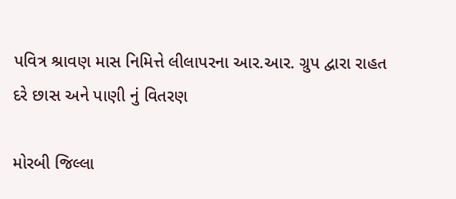પવિત્ર શ્રાવણ માસ નિમિત્તે લીલાપરના આર.આર. ગ્રુપ દ્વારા રાહત દરે છાસ અને પાણી નું વિતરણ

મોરબી જિલ્લા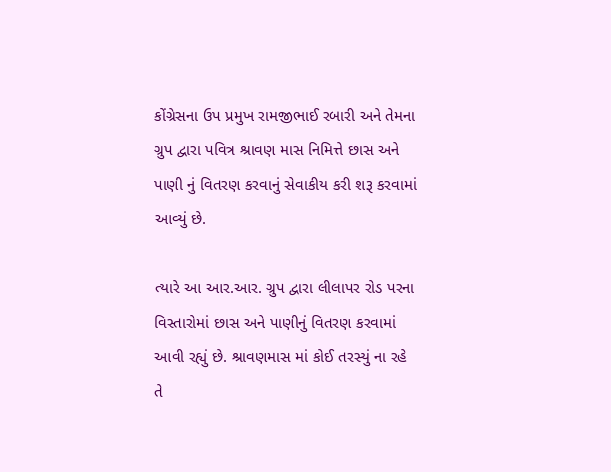કોંગ્રેસના ઉપ પ્રમુખ રામજીભાઈ રબારી અને તેમના ગ્રુપ દ્વારા પવિત્ર શ્રાવણ માસ નિમિત્તે છાસ અને પાણી નું વિતરણ કરવાનું સેવાકીય કરી શરૂ કરવામાં આવ્યું છે.

ત્યારે આ આર.આર. ગ્રુપ દ્વારા લીલાપર રોડ પરના વિસ્તારોમાં છાસ અને પાણીનું વિતરણ કરવામાં આવી રહ્યું છે. શ્રાવણમાસ માં કોઈ તરસ્યું ના રહે તે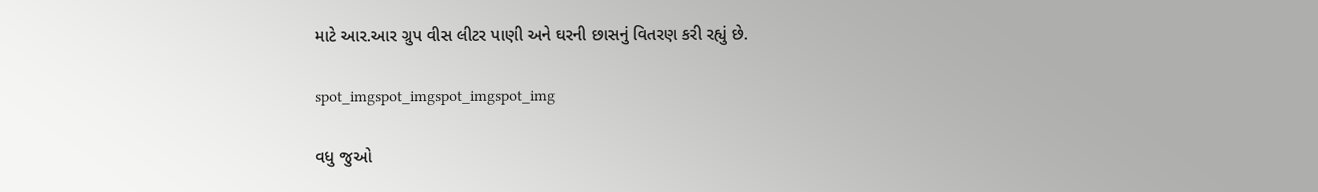માટે આર.આર ગ્રુપ વીસ લીટર પાણી અને ઘરની છાસનું વિતરણ કરી રહ્યું છે.

spot_imgspot_imgspot_imgspot_img

વધુ જુઓ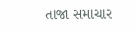તાજા સમાચાર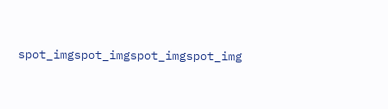spot_imgspot_imgspot_imgspot_img